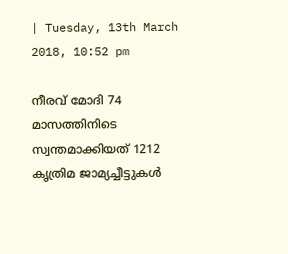| Tuesday, 13th March 2018, 10:52 pm

നീരവ് മോദി 74 മാസത്തിനിടെ സ്വന്തമാക്കിയത് 1212 കൃത്രിമ ജാമ്യച്ചീട്ടുകള്‍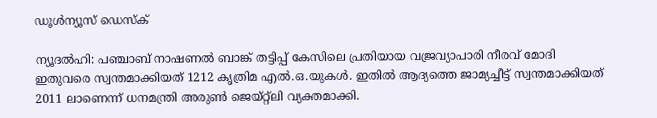ഡൂള്‍ന്യൂസ് ഡെസ്‌ക്

ന്യൂദല്‍ഹി: പഞ്ചാബ് നാഷണല്‍ ബാങ്ക് തട്ടിപ്പ് കേസിലെ പ്രതിയായ വജ്രവ്യാപാരി നീരവ് മോദി ഇതുവരെ സ്വന്തമാക്കിയത് 1212 കൃത്രിമ എല്‍.ഒ.യുകള്‍. ഇതില്‍ ആദ്യത്തെ ജാമ്യച്ചീട്ട് സ്വന്തമാക്കിയത് 2011 ലാണെന്ന് ധനമന്ത്രി അരുണ്‍ ജെയ്റ്റ്‌ലി വ്യക്തമാക്കി.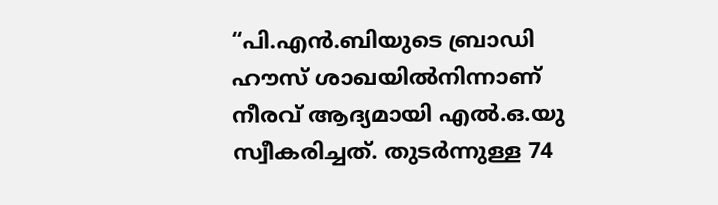“പി.എന്‍.ബിയുടെ ബ്രാഡി ഹൗസ് ശാഖയില്‍നിന്നാണ് നീരവ് ആദ്യമായി എല്‍.ഒ.യു സ്വീകരിച്ചത്. തുടര്‍ന്നുള്ള 74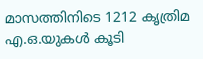മാസത്തിനിടെ 1212 കൃത്രിമ എ.ഒ.യുകള്‍ കൂടി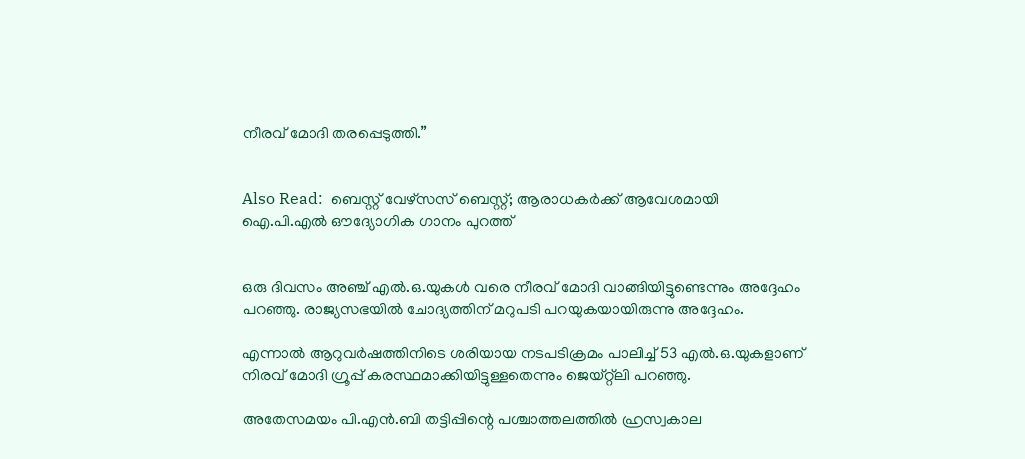നീരവ് മോദി തരപ്പെടുത്തി.”


Also Read:  ബെസ്റ്റ് വേഴ്സസ് ബെസ്റ്റ്; ആരാധകര്‍ക്ക് ആവേശമായി ഐ.പി.എല്‍ ഔദ്യോഗിക ഗാനം പുറത്ത്


ഒരു ദിവസം അഞ്ച് എല്‍.ഒ.യുകള്‍ വരെ നീരവ് മോദി വാങ്ങിയിട്ടുണ്ടെന്നും അദ്ദേഹം പറഞ്ഞു. രാജ്യസഭയില്‍ ചോദ്യത്തിന് മറുപടി പറയുകയായിരുന്നു അദ്ദേഹം.

എന്നാല്‍ ആറുവര്‍ഷത്തിനിടെ ശരിയായ നടപടിക്രമം പാലിച്ച് 53 എല്‍.ഒ.യുകളാണ് നിരവ് മോദി ഗ്രൂപ്പ് കരസ്ഥമാക്കിയിട്ടുള്ളതെന്നും ജെയ്റ്റ്ലി പറഞ്ഞു.

അതേസമയം പി.എന്‍.ബി തട്ടിപ്പിന്റെ പശ്ചാത്തലത്തില്‍ ഹ്രസ്വകാല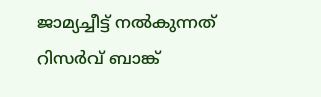ജാമ്യച്ചീട്ട് നല്‍കുന്നത് റിസര്‍വ് ബാങ്ക്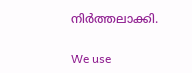നിര്‍ത്തലാക്കി.

We use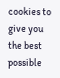cookies to give you the best possible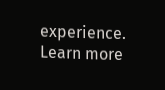experience. Learn more